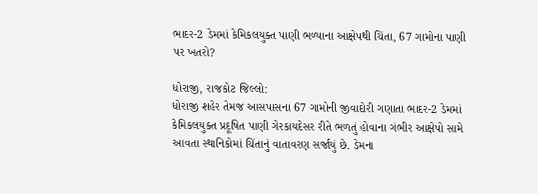ભાદર-2 ડેમમાં કેમિકલયુક્ત પાણી ભળ્યાના આક્ષેપથી ચિંતા, 67 ગામોના પાણી પર ખતરો?

ધોરાજી, રાજકોટ જિલ્લો:
ધોરાજી શહેર તેમજ આસપાસના 67 ગામોની જીવાદોરી ગણાતા ભાદર-2 ડેમમાં કેમિકલયુક્ત પ્રદૂષિત પાણી ગેરકાયદેસર રીતે ભળતું હોવાના ગંભીર આક્ષેપો સામે આવતા સ્થાનિકોમાં ચિંતાનું વાતાવરણ સર્જાયું છે. ડેમના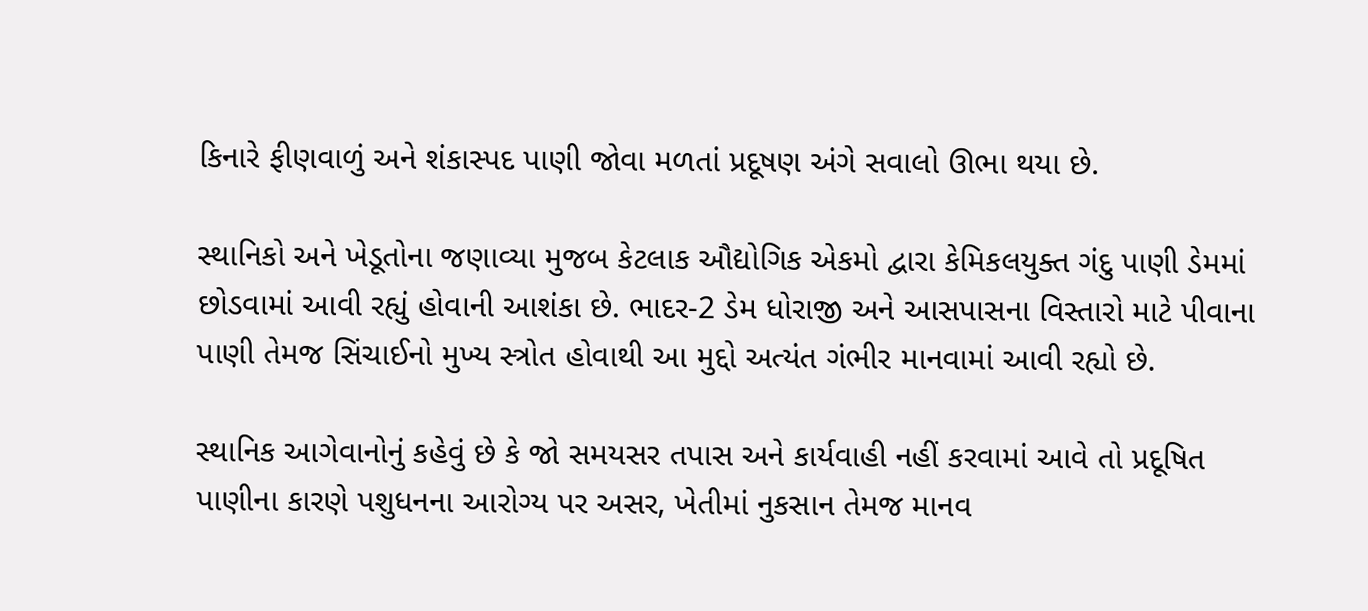કિનારે ફીણવાળું અને શંકાસ્પદ પાણી જોવા મળતાં પ્રદૂષણ અંગે સવાલો ઊભા થયા છે.

સ્થાનિકો અને ખેડૂતોના જણાવ્યા મુજબ કેટલાક ઔદ્યોગિક એકમો દ્વારા કેમિકલયુક્ત ગંદુ પાણી ડેમમાં છોડવામાં આવી રહ્યું હોવાની આશંકા છે. ભાદર-2 ડેમ ધોરાજી અને આસપાસના વિસ્તારો માટે પીવાના પાણી તેમજ સિંચાઈનો મુખ્ય સ્ત્રોત હોવાથી આ મુદ્દો અત્યંત ગંભીર માનવામાં આવી રહ્યો છે.

સ્થાનિક આગેવાનોનું કહેવું છે કે જો સમયસર તપાસ અને કાર્યવાહી નહીં કરવામાં આવે તો પ્રદૂષિત પાણીના કારણે પશુધનના આરોગ્ય પર અસર, ખેતીમાં નુકસાન તેમજ માનવ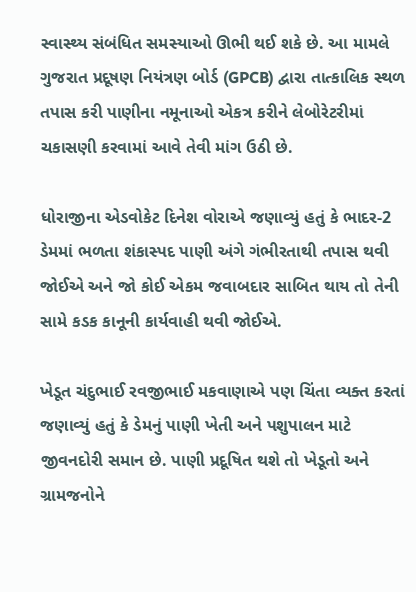સ્વાસ્થ્ય સંબંધિત સમસ્યાઓ ઊભી થઈ શકે છે. આ મામલે ગુજરાત પ્રદૂષણ નિયંત્રણ બોર્ડ (GPCB) દ્વારા તાત્કાલિક સ્થળ તપાસ કરી પાણીના નમૂનાઓ એકત્ર કરીને લેબોરેટરીમાં ચકાસણી કરવામાં આવે તેવી માંગ ઉઠી છે.

ધોરાજીના એડવોકેટ દિનેશ વોરાએ જણાવ્યું હતું કે ભાદર-2 ડેમમાં ભળતા શંકાસ્પદ પાણી અંગે ગંભીરતાથી તપાસ થવી જોઈએ અને જો કોઈ એકમ જવાબદાર સાબિત થાય તો તેની સામે કડક કાનૂની કાર્યવાહી થવી જોઈએ.

ખેડૂત ચંદુભાઈ રવજીભાઈ મકવાણાએ પણ ચિંતા વ્યક્ત કરતાં જણાવ્યું હતું કે ડેમનું પાણી ખેતી અને પશુપાલન માટે જીવનદોરી સમાન છે. પાણી પ્રદૂષિત થશે તો ખેડૂતો અને ગ્રામજનોને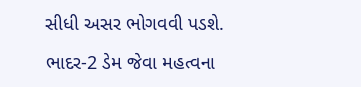સીધી અસર ભોગવવી પડશે.

ભાદર-2 ડેમ જેવા મહત્વના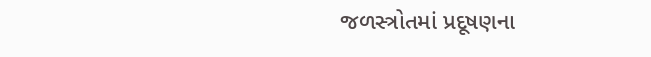જળસ્ત્રોતમાં પ્રદૂષણના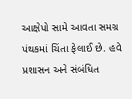આક્ષેપો સામે આવતા સમગ્ર પંથકમાં ચિંતા ફેલાઈ છે. હવે પ્રશાસન અને સંબંધિત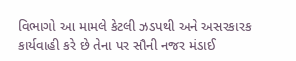વિભાગો આ મામલે કેટલી ઝડપથી અને અસરકારક કાર્યવાહી કરે છે તેના પર સૌની નજર મંડાઈ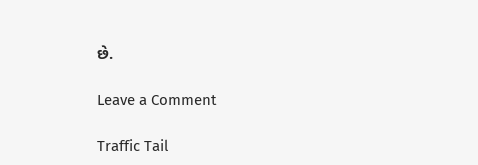છે.

Leave a Comment

Traffic Tail